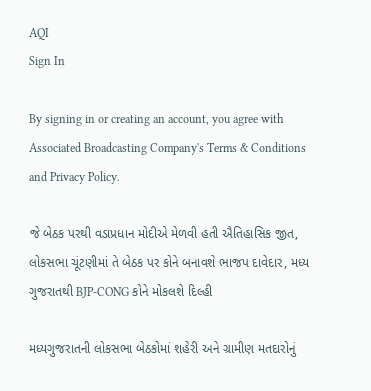AQI
Sign In

By signing in or creating an account, you agree with Associated Broadcasting Company's Terms & Conditions and Privacy Policy.

જે બેઠક પરથી વડાપ્રધાન મોદીએ મેળવી હતી ઐતિહાસિક જીત, લોકસભા ચૂંટણીમાં તે બેઠક પર કોને બનાવશે ભાજપ દાવેદાર, મધ્ય ગુજરાતથી BJP-CONG કોને મોકલશે દિલ્હી

મધ્યગુજરાતની લોકસભા બેઠકોમાં શહેરી અને ગ્રામીણ મતદારોનું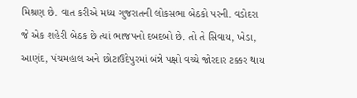મિશ્રણ છે. વાત કરીએ મધ્ય ગુજરાતની લોકસભા બેઠકો પરની. વડોદરા જે એક શહેરી બેઠક છે ત્યાં ભાજપનો દબદબો છે. તો તે સિવાય, ખેડા, આણંદ, પંચમહાલ અને છોટાઉદેપુરમાં બંન્ને પક્ષો વચ્ચે જોરદાર ટક્કર થાય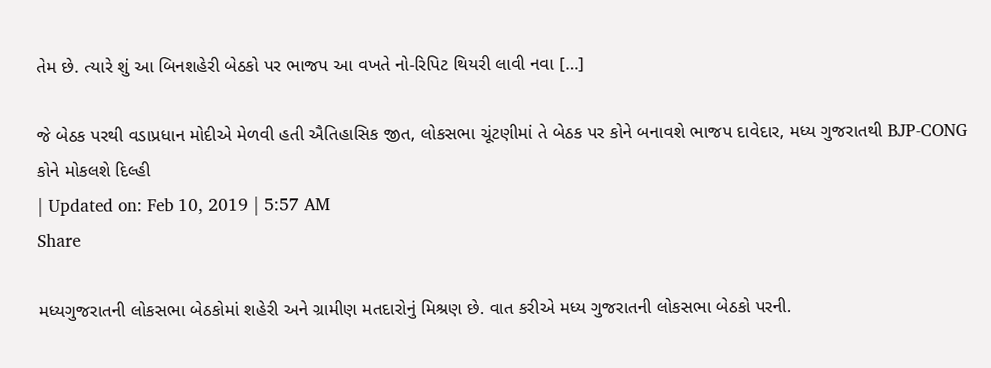તેમ છે. ત્યારે શું આ બિનશહેરી બેઠકો પર ભાજપ આ વખતે નો-રિપિટ થિયરી લાવી નવા […]

જે બેઠક પરથી વડાપ્રધાન મોદીએ મેળવી હતી ઐતિહાસિક જીત, લોકસભા ચૂંટણીમાં તે બેઠક પર કોને બનાવશે ભાજપ દાવેદાર, મધ્ય ગુજરાતથી BJP-CONG કોને મોકલશે દિલ્હી
| Updated on: Feb 10, 2019 | 5:57 AM
Share

મધ્યગુજરાતની લોકસભા બેઠકોમાં શહેરી અને ગ્રામીણ મતદારોનું મિશ્રણ છે. વાત કરીએ મધ્ય ગુજરાતની લોકસભા બેઠકો પરની.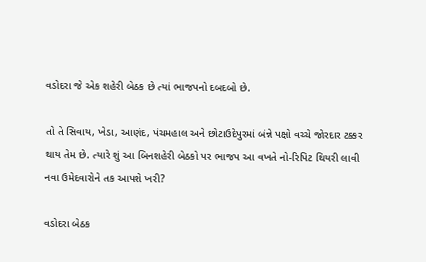વડોદરા જે એક શહેરી બેઠક છે ત્યાં ભાજપનો દબદબો છે.

તો તે સિવાય, ખેડા, આણંદ, પંચમહાલ અને છોટાઉદેપુરમાં બંન્ને પક્ષો વચ્ચે જોરદાર ટક્કર થાય તેમ છે. ત્યારે શું આ બિનશહેરી બેઠકો પર ભાજપ આ વખતે નો-રિપિટ થિયરી લાવી નવા ઉમેદવારોને તક આપશે ખરી?

વડોદરા બેઠક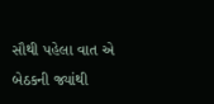સૌથી પહેલા વાત એ બેઠકની જ્યાંથી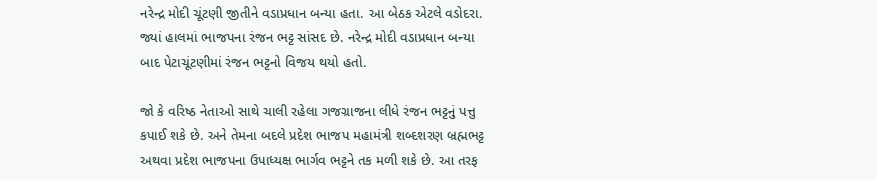નરેન્દ્ર મોદી ચૂંટણી જીતીને વડાપ્રધાન બન્યા હતા. આ બેઠક એટલે વડોદરા. જ્યાં હાલમાં ભાજપના રંજન ભટ્ટ સાંસદ છે. નરેન્દ્ર મોદી વડાપ્રધાન બન્યા બાદ પેટાચૂંટણીમાં રંજન ભટ્ટનો વિજય થયો હતો.

જો કે વરિષ્ઠ નેતાઓ સાથે ચાલી રહેલા ગજગ્રાજના લીધે રંજન ભટ્ટનું પત્તુ કપાઈ શકે છે. અને તેમના બદલે પ્રદેશ ભાજપ મહામંત્રી શબ્દશરણ બ્રહ્મભટ્ટ અથવા પ્રદેશ ભાજપના ઉપાધ્યક્ષ ભાર્ગવ ભટ્ટને તક મળી શકે છે. આ તરફ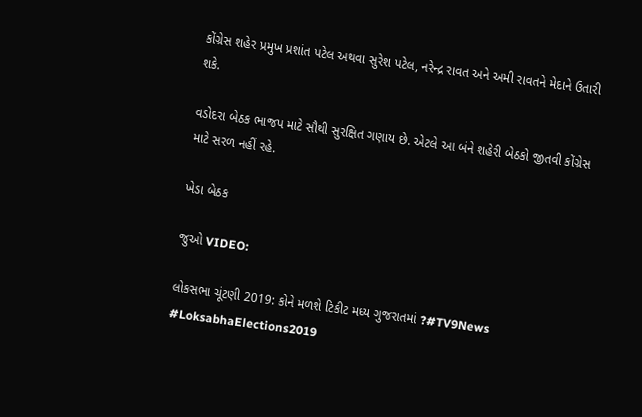કોંગ્રેસ શહેર પ્રમુખ પ્રશાંત પટેલ અથવા સુરેશ પટેલ, નરેન્દ્ર રાવત અને અમી રાવતને મેદાને ઉતારી શકે.

વડોદરા બેઠક ભાજપ માટે સૌથી સુરક્ષિત ગણાય છે. એટલે આ બંને શહેરી બેઠકો જીતવી કોંગ્રેસ માટે સરળ નહીં રહે.

ખેડા બેઠક

જુઓ VIDEO:

લોકસભા ચૂંટણી 2019: કોને મળશે ટિકીટ મધ્ય ગુજરાતમાં ?#TV9News #LoksabhaElections2019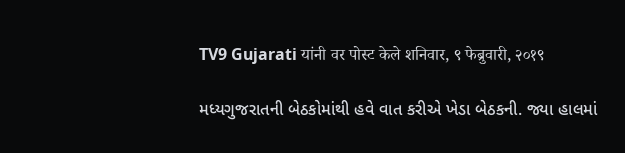TV9 Gujarati यांनी वर पोस्ट केले शनिवार, ९ फेब्रुवारी, २०१९

મધ્યગુજરાતની બેઠકોમાંથી હવે વાત કરીએ ખેડા બેઠકની. જ્યા હાલમાં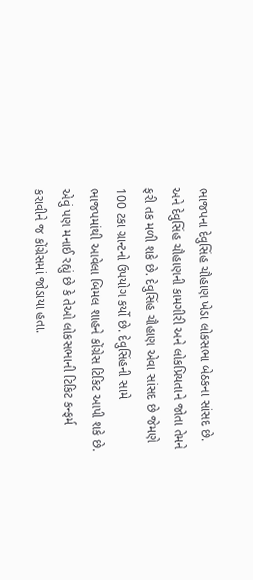ભાજપના દેવુસિંહ ચૌહાણ ખેડા લોકસભા બેઠકના સાંસદ છે. અને દેવુસિંહ ચૌહાણની કામગીરી અને લોકપ્રિયતાને જોતા તેમને ફરી તક મળી શકે છે. દેવુસિંહ ચૌહાણ એવા સાંસદ છે જેમણે 100 ટકા ગ્રાન્ટનો ઉપયોગ કર્યો છે. દેવુસિંહની સામે ભાજપમાંથી આવેલા બિમલ શાહને કોંગ્રેસ ટિકિટ આપી શકે છે. એવું પણ મનાઈ રહ્યું છે કે તેઓ લોકસભાની ટિકિટ કન્ફર્મ કરાવીને જ કોંગ્રેસમાં જોડાયા હતા.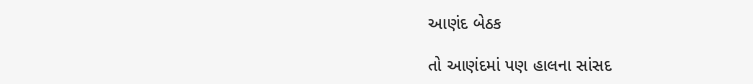આણંદ બેઠક

તો આણંદમાં પણ હાલના સાંસદ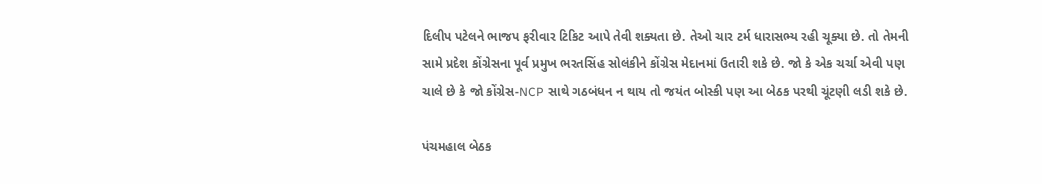દિલીપ પટેલને ભાજપ ફરીવાર ટિકિટ આપે તેવી શક્યતા છે. તેઓ ચાર ટર્મ ધારાસભ્ય રહી ચૂક્યા છે. તો તેમની સામે પ્રદેશ કોંગ્રેસના પૂર્વ પ્રમુખ ભરતસિંહ સોલંકીને કોંગ્રેસ મેદાનમાં ઉતારી શકે છે. જો કે એક ચર્ચા એવી પણ ચાલે છે કે જો કોંગ્રેસ-NCP સાથે ગઠબંધન ન થાય તો જયંત બોસ્કી પણ આ બેઠક પરથી ચૂંટણી લડી શકે છે.

પંચમહાલ બેઠક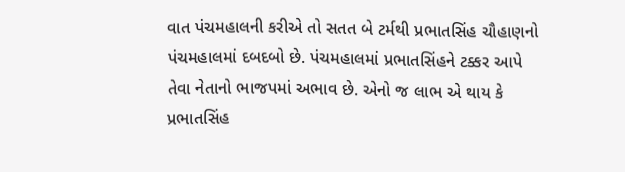વાત પંચમહાલની કરીએ તો સતત બે ટર્મથી પ્રભાતસિંહ ચૌહાણનો પંચમહાલમાં દબદબો છે. પંચમહાલમાં પ્રભાતસિંહને ટક્કર આપે તેવા નેતાનો ભાજપમાં અભાવ છે. એનો જ લાભ એ થાય કે પ્રભાતસિંહ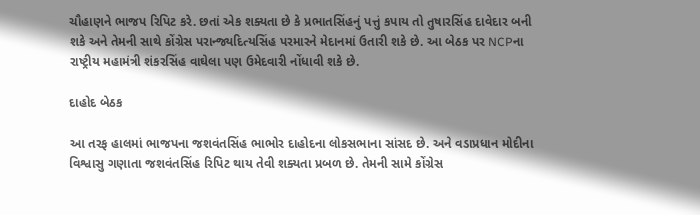ચૌહાણને ભાજપ રિપિટ કરે. છતાં એક શક્યતા છે કે પ્રભાતસિંહનું પત્તું કપાય તો તુષારસિંહ દાવેદાર બની શકે અને તેમની સાથે કોંગ્રેસ પરાન્જ્યદિત્યસિંહ પરમારને મેદાનમાં ઉતારી શકે છે. આ બેઠક પર NCPના રાષ્ટ્રીય મહામંત્રી શંકરસિંહ વાઘેલા પણ ઉમેદવારી નોંધાવી શકે છે.

દાહોદ બેઠક

આ તરફ હાલમાં ભાજપના જશવંતસિંહ ભાભોર દાહોદના લોકસભાના સાંસદ છે. અને વડાપ્રધાન મોદીના વિશ્વાસુ ગણાતા જશવંતસિંહ રિપિટ થાય તેવી શક્યતા પ્રબળ છે. તેમની સામે કોંગ્રેસ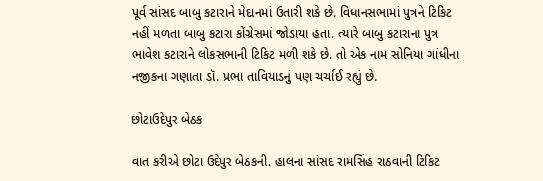પૂર્વ સાંસદ બાબુ કટારાને મેદાનમાં ઉતારી શકે છે. વિધાનસભામાં પુત્રને ટિકિટ નહીં મળતા બાબુ કટારા કોંગ્રેસમાં જોડાયા હતા. ત્યારે બાબુ કટારાના પુત્ર ભાવેશ કટારાને લોકસભાની ટિકિટ મળી શકે છે. તો એક નામ સોનિયા ગાંધીના નજીકના ગણાતા ડૉ. પ્રભા તાવિયાડનું પણ ચર્ચાઈ રહ્યું છે.

છોટાઉદેપુર બેઠક

વાત કરીએ છોટા ઉદેપુર બેઠકની. હાલના સાંસદ રામસિંહ રાઠવાની ટિકિટ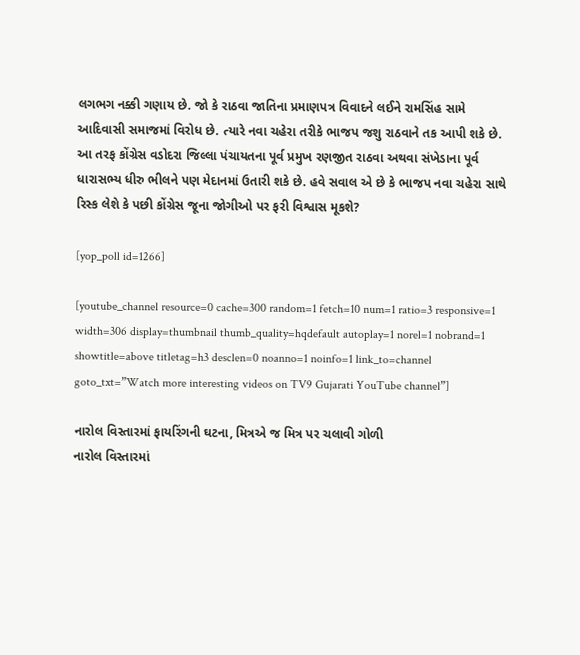લગભગ નક્કી ગણાય છે. જો કે રાઠવા જાતિના પ્રમાણપત્ર વિવાદને લઈને રામસિંહ સામે આદિવાસી સમાજમાં વિરોધ છે. ત્યારે નવા ચહેરા તરીકે ભાજપ જશુ રાઠવાને તક આપી શકે છે. આ તરફ કોંગ્રેસ વડોદરા જિલ્લા પંચાયતના પૂર્વ પ્રમુખ રણજીત રાઠવા અથવા સંખેડાના પૂર્વ ધારાસભ્ય ધીરુ ભીલને પણ મેદાનમાં ઉતારી શકે છે. હવે સવાલ એ છે કે ભાજપ નવા ચહેરા સાથે રિસ્ક લેશે કે પછી કોંગ્રેસ જૂના જોગીઓ પર ફરી વિશ્વાસ મૂકશે?

[yop_poll id=1266]

[youtube_channel resource=0 cache=300 random=1 fetch=10 num=1 ratio=3 responsive=1 width=306 display=thumbnail thumb_quality=hqdefault autoplay=1 norel=1 nobrand=1 showtitle=above titletag=h3 desclen=0 noanno=1 noinfo=1 link_to=channel goto_txt=”Watch more interesting videos on TV9 Gujarati YouTube channel”]

નારોલ વિસ્તારમાં ફાયરિંગની ઘટના, મિત્રએ જ મિત્ર પર ચલાવી ગોળી
નારોલ વિસ્તારમાં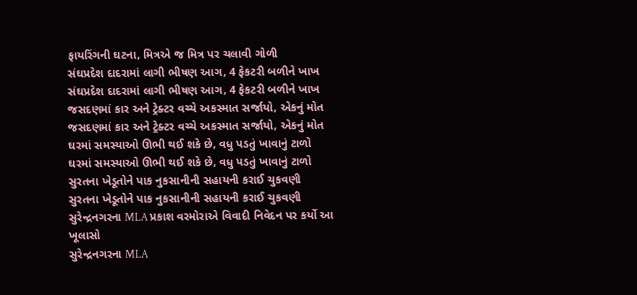ફાયરિંગની ઘટના, મિત્રએ જ મિત્ર પર ચલાવી ગોળી
સંઘપ્રદેશ દાદરામાં લાગી ભીષણ આગ, 4 ફેકટરી બળીને ખાખ
સંઘપ્રદેશ દાદરામાં લાગી ભીષણ આગ, 4 ફેકટરી બળીને ખાખ
જસદણમાં કાર અને ટ્રેક્ટર વચ્ચે અકસ્માત સર્જાયો, એકનું મોત
જસદણમાં કાર અને ટ્રેક્ટર વચ્ચે અકસ્માત સર્જાયો, એકનું મોત
ઘરમાં સમસ્યાઓ ઊભી થઈ શકે છે, વધુ પડતું ખાવાનું ટાળો
ઘરમાં સમસ્યાઓ ઊભી થઈ શકે છે, વધુ પડતું ખાવાનું ટાળો
સુરતના ખેડૂતોને પાક નુકસાનીની સહાયની કરાઈ ચુકવણી
સુરતના ખેડૂતોને પાક નુકસાનીની સહાયની કરાઈ ચુકવણી
સુરેન્દ્રનગરના MLA પ્રકાશ વરમોરાએ વિવાદી નિવેદન પર કર્યો આ ખૂલાસો
સુરેન્દ્રનગરના MLA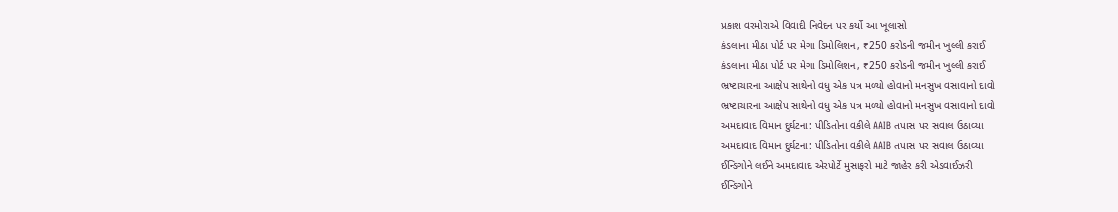પ્રકાશ વરમોરાએ વિવાદી નિવેદન પર કર્યો આ ખૂલાસો
કંડલાના મીઠા પોર્ટ પર મેગા ડિમોલિશન, ₹250 કરોડની જમીન ખુલ્લી કરાઈ
કંડલાના મીઠા પોર્ટ પર મેગા ડિમોલિશન, ₹250 કરોડની જમીન ખુલ્લી કરાઈ
ભ્રષ્ટાચારના આક્ષેપ સાથેનો વધુ એક પત્ર મળ્યો હોવાનો મનસુખ વસાવાનો દાવો
ભ્રષ્ટાચારના આક્ષેપ સાથેનો વધુ એક પત્ર મળ્યો હોવાનો મનસુખ વસાવાનો દાવો
અમદાવાદ વિમાન દુર્ઘટના: પીડિતોના વકીલે AAIB તપાસ પર સવાલ ઉઠાવ્યા
અમદાવાદ વિમાન દુર્ઘટના: પીડિતોના વકીલે AAIB તપાસ પર સવાલ ઉઠાવ્યા
ઈન્ડિગોને લઈને અમદાવાદ એરપોર્ટે મુસાફરો માટે જાહેર કરી એડવાઈઝરી
ઈન્ડિગોને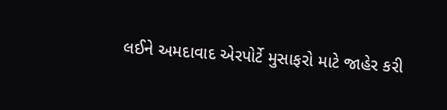લઈને અમદાવાદ એરપોર્ટે મુસાફરો માટે જાહેર કરી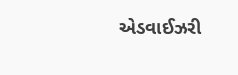એડવાઈઝરી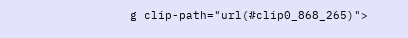g clip-path="url(#clip0_868_265)">